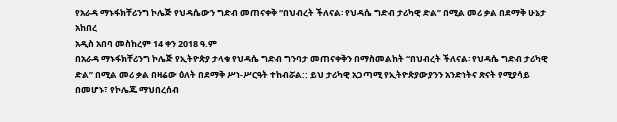የአራዳ ማኑፋክቸሪንግ ኮሌጅ የህዳሴውን ግድብ መጠናቀቅ “በህብረት ችለናል፡ የህዳሴ ግድብ ታሪካዊ ድል” በሚል መሪ ቃል በደማቅ ሁኔታ አከበረ
አዲስ አበባ መስከረም 14 ቀን 2018 ዓ.ም
በአራዳ ማኑፋክቸሪንግ ኮሌጅ የኢትዮጵያ ታላቁ የህዳሴ ግድብ ግንባታ መጠናቀቅን በማስመልከት “በህብረት ችለናል፡ የህዳሴ ግድብ ታሪካዊ ድል” በሚል መሪ ቃል በዛሬው ዕለት በደማቅ ሥነ-ሥርዓት ተከብሯል:: ይህ ታሪካዊ አጋጣሚ የኢትዮጵያውያንን አንድነትና ጽናት የሚያሳይ በመሆኑ፣ የኮሌጁ ማህበረሰብ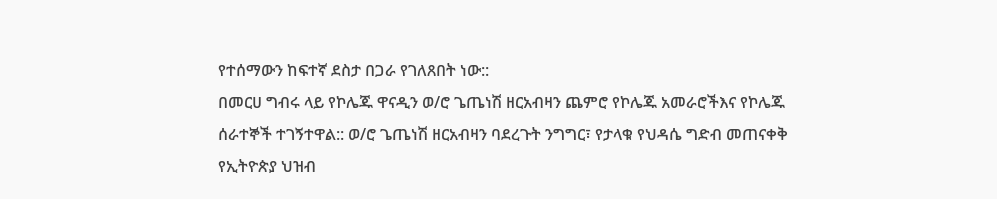የተሰማውን ከፍተኛ ደስታ በጋራ የገለጸበት ነው::
በመርሀ ግብሩ ላይ የኮሌጁ ዋናዲን ወ/ሮ ጌጤነሽ ዘርአብዛን ጨምሮ የኮሌጁ አመራሮችእና የኮሌጁ ሰራተኞች ተገኝተዋል:: ወ/ሮ ጌጤነሽ ዘርአብዛን ባደረጉት ንግግር፣ የታላቁ የህዳሴ ግድብ መጠናቀቅ የኢትዮጵያ ህዝብ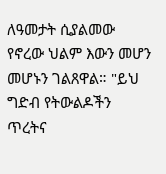ለዓመታት ሲያልመው የኖረው ህልም እውን መሆን መሆኑን ገልጸዋል። "ይህ ግድብ የትውልዶችን ጥረትና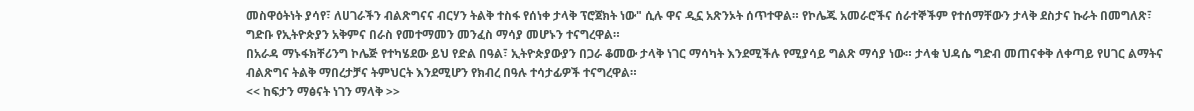መስዋዕትነት ያሳየ፣ ለሀገራችን ብልጽግናና ብርሃን ትልቅ ተስፋ የሰነቀ ታላቅ ፕሮጀክት ነው" ሲሉ ዋና ዲኗ አጽንኦት ሰጥተዋል። የኮሌጁ አመራሮችና ሰራተኞችም የተሰማቸውን ታላቅ ደስታና ኩራት በመግለጽ፣ ግድቡ የኢትዮጵያን አቅምና በራስ የመተማመን መንፈስ ማሳያ መሆኑን ተናግረዋል።
በአራዳ ማኑፋክቸሪንግ ኮሌጅ የተካሄደው ይህ የድል በዓል፣ ኢትዮጵያውያን በጋራ ቆመው ታላቅ ነገር ማሳካት እንደሚችሉ የሚያሳይ ግልጽ ማሳያ ነው። ታላቁ ህዳሴ ግድብ መጠናቀቅ ለቀጣይ የሀገር ልማትና ብልጽግና ትልቅ ማበረታቻና ትምህርት እንደሚሆን የክብረ በዓሉ ተሳታፊዎች ተናግረዋል።
<< ከፍታን ማፅናት ነገን ማላቅ >>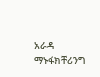አራዳ ማኑፋክቸሪንግ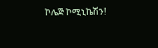ኮሌጅ ኮሚኒኬሽን!